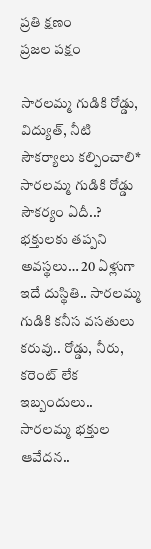ప్రతి క్షణం
ప్రజల పక్షం

సారలమ్మ గుడికి రోడ్డు, విద్యుత్, నీటి సౌకర్యాలు కల్పించాలి* సారలమ్మ గుడికి రోడ్డు సౌకర్యం ఏదీ..? భక్తులకు తప్పని అవస్థలు… 20 ఏళ్లుగా ఇదే దుస్థితి.. సారలమ్మ గుడికి కనీస వసతులు కరువు.. రోడ్డు, నీరు, కరెంట్ లేక ఇబ్బందులు.. సారలమ్మ భక్తుల ఆవేదన..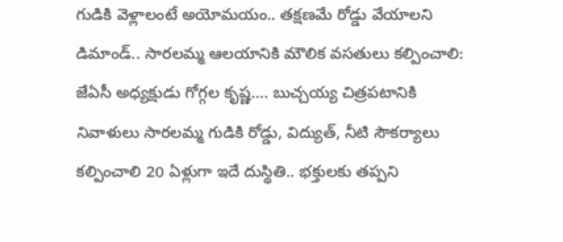గుడికి వెళ్లాలంటే అయోమయం.. తక్షణమే రోడ్డు వేయాలని డిమాండ్.. సారలమ్మ ఆలయానికి మౌలిక వసతులు కల్పించాలి: జేఏసీ అధ్యక్షుడు గోగ్గల కృష్ణ…. బుచ్చయ్య చిత్రపటానికి నివాళులు సారలమ్మ గుడికి రోడ్డు, విద్యుత్, నీటి సౌకర్యాలు కల్పించాలి 20 ఏళ్లుగా ఇదే దుస్థితి.. భక్తులకు తప్పని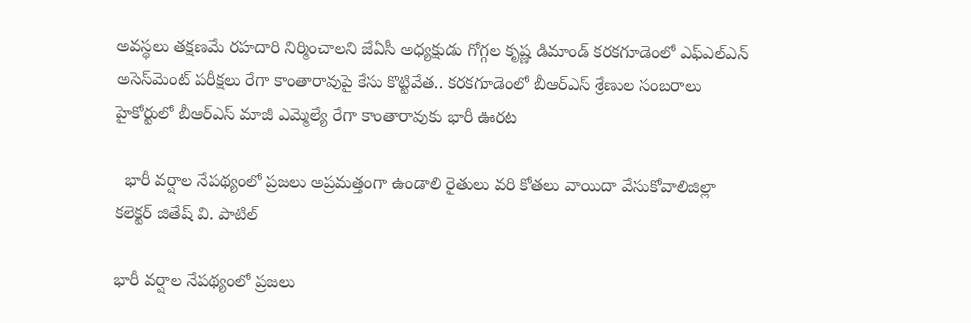అవస్థలు తక్షణమే రహదారి నిర్మించాలని జేఏసీ అధ్యక్షుడు గోగ్గల కృష్ణ డిమాండ్ కరకగూడెంలో ఎఫ్‌ఎల్‌ఎన్ అసెస్‌మెంట్ పరీక్షలు రేగా కాంతారావుపై కేసు కొట్టివేత.. కరకగూడెంలో బీఆర్ఎస్ శ్రేణుల సంబరాలు హైకోర్టులో బీఆర్ఎస్ మాజీ ఎమ్మెల్యే రేగా కాంతారావుకు భారీ ఊరట

  భారీ వర్షాల నేపథ్యంలో ప్రజలు అప్రమత్తంగా ఉండాలి రైతులు వరి కోతలు వాయిదా వేసుకోవాలిజిల్లా కలెక్టర్ జితేష్ వి. పాటిల్

భారీ వర్షాల నేపథ్యంలో ప్రజలు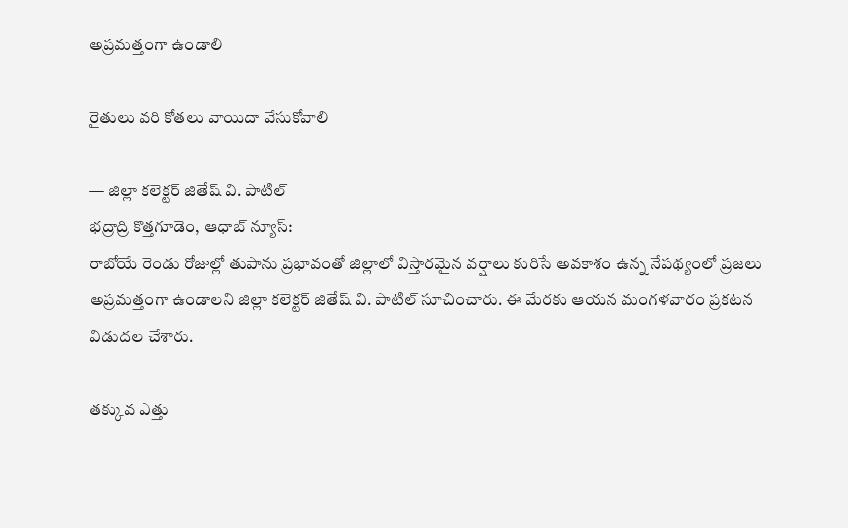అప్రమత్తంగా ఉండాలి

రైతులు వరి కోతలు వాయిదా వేసుకోవాలి

— జిల్లా కలెక్టర్ జితేష్ వి. పాటిల్
భద్రాద్రి కొత్తగూడెం, ఆధాబ్ న్యూస్:
రాబోయే రెండు రోజుల్లో తుపాను ప్రభావంతో జిల్లాలో విస్తారమైన వర్షాలు కురిసే అవకాశం ఉన్న నేపథ్యంలో ప్రజలు అప్రమత్తంగా ఉండాలని జిల్లా కలెక్టర్ జితేష్ వి. పాటిల్ సూచించారు. ఈ మేరకు ఆయన మంగళవారం ప్రకటన విడుదల చేశారు.

తక్కువ ఎత్తు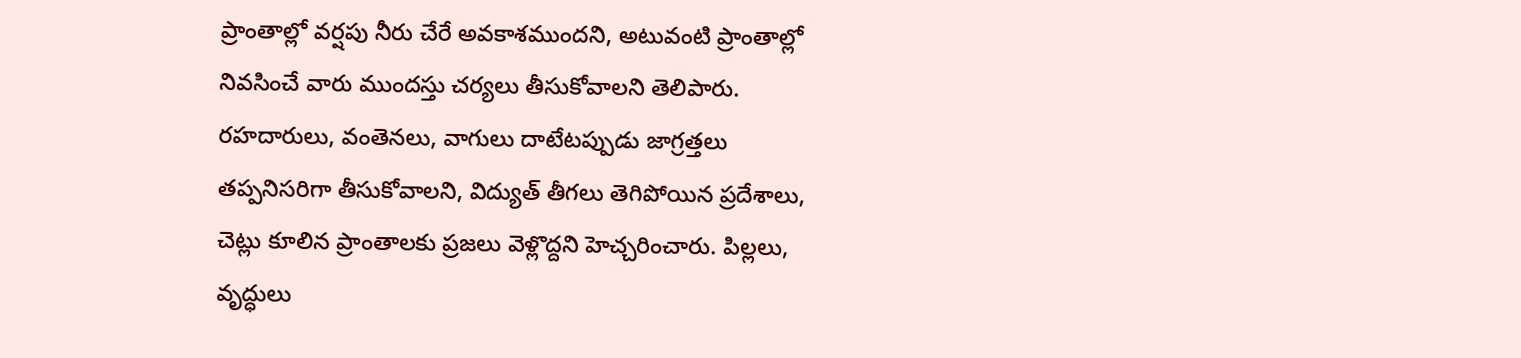ప్రాంతాల్లో వర్షపు నీరు చేరే అవకాశముందని, అటువంటి ప్రాంతాల్లో నివసించే వారు ముందస్తు చర్యలు తీసుకోవాలని తెలిపారు. రహదారులు, వంతెనలు, వాగులు దాటేటప్పుడు జాగ్రత్తలు తప్పనిసరిగా తీసుకోవాలని, విద్యుత్ తీగలు తెగిపోయిన ప్రదేశాలు, చెట్లు కూలిన ప్రాంతాలకు ప్రజలు వెళ్లొద్దని హెచ్చరించారు. పిల్లలు, వృద్ధులు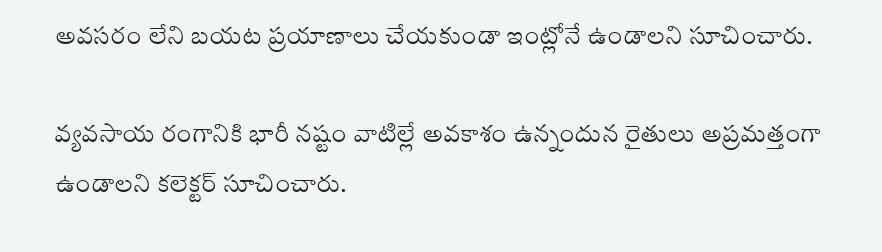అవసరం లేని బయట ప్రయాణాలు చేయకుండా ఇంట్లోనే ఉండాలని సూచించారు.

వ్యవసాయ రంగానికి భారీ నష్టం వాటిల్లే అవకాశం ఉన్నందున రైతులు అప్రమత్తంగా ఉండాలని కలెక్టర్ సూచించారు.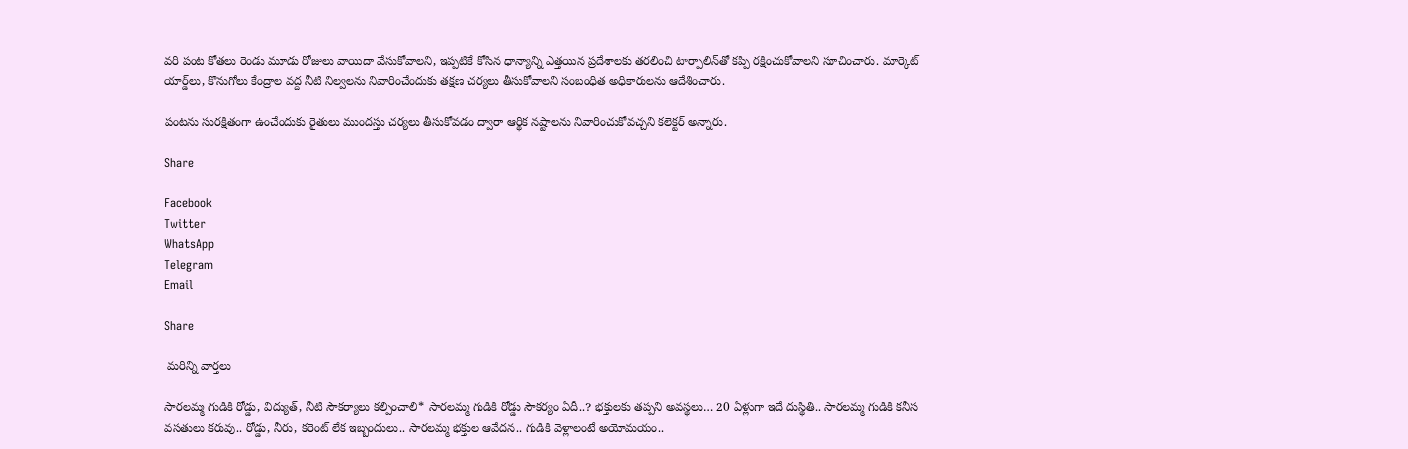వరి పంట కోతలు రెండు మూడు రోజులు వాయిదా వేసుకోవాలని, ఇప్పటికే కోసిన ధాన్యాన్ని ఎత్తయిన ప్రదేశాలకు తరలించి టార్పాలిన్‌తో కప్పి రక్షించుకోవాలని సూచించారు. మార్కెట్ యార్డ్‌లు, కొనుగోలు కేంద్రాల వద్ద నీటి నిల్వలను నివారించేందుకు తక్షణ చర్యలు తీసుకోవాలని సంబంధిత అధికారులను ఆదేశించారు.

పంటను సురక్షితంగా ఉంచేందుకు రైతులు ముందస్తు చర్యలు తీసుకోవడం ద్వారా ఆర్థిక నష్టాలను నివారించుకోవచ్చని కలెక్టర్ అన్నారు.

Share

Facebook
Twitter
WhatsApp
Telegram
Email

Share

 మరిన్ని వార్తలు

సారలమ్మ గుడికి రోడ్డు, విద్యుత్, నీటి సౌకర్యాలు కల్పించాలి* సారలమ్మ గుడికి రోడ్డు సౌకర్యం ఏదీ..? భక్తులకు తప్పని అవస్థలు… 20 ఏళ్లుగా ఇదే దుస్థితి.. సారలమ్మ గుడికి కనీస వసతులు కరువు.. రోడ్డు, నీరు, కరెంట్ లేక ఇబ్బందులు.. సారలమ్మ భక్తుల ఆవేదన.. గుడికి వెళ్లాలంటే అయోమయం..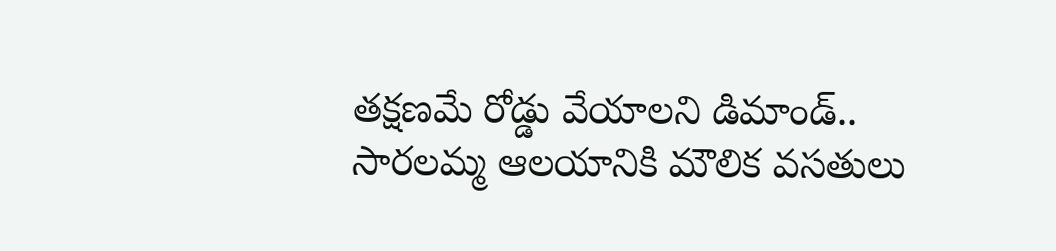తక్షణమే రోడ్డు వేయాలని డిమాండ్.. సారలమ్మ ఆలయానికి మౌలిక వసతులు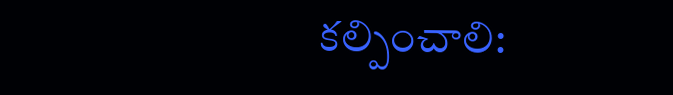కల్పించాలి: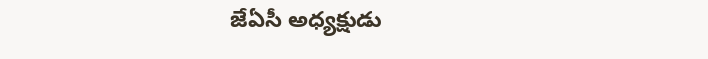జేఏసీ అధ్యక్షుడు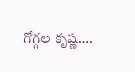గోగ్గల కృష్ణ….